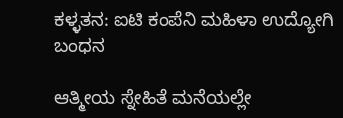ಕಳ್ಳತನ: ಐಟಿ ಕಂಪೆನಿ ಮಹಿಳಾ ಉದ್ಯೋಗಿ ಬಂಧನ

ಆತ್ಮೀಯ ಸ್ನೇಹಿತೆ ಮನೆಯಲ್ಲೇ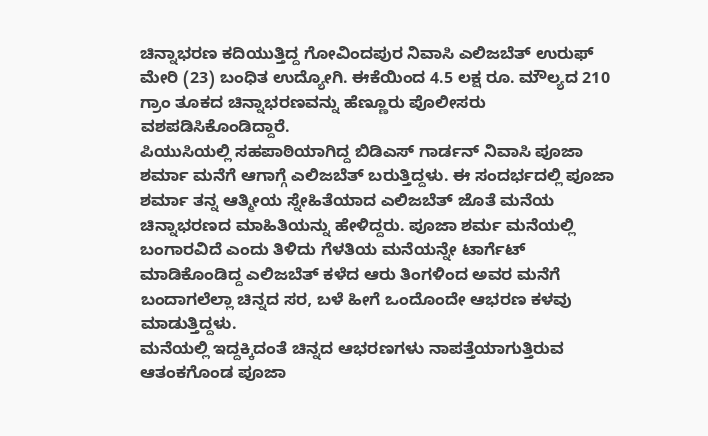ಚಿನ್ನಾಭರಣ ಕದಿಯುತ್ತಿದ್ದ ಗೋವಿಂದಪುರ ನಿವಾಸಿ ಎಲಿಜಬೆತ್ ಉರುಫ್ ಮೇರಿ (23) ಬಂಧಿತ ಉದ್ಯೋಗಿ. ಈಕೆಯಿಂದ 4.5 ಲಕ್ಷ ರೂ. ಮೌಲ್ಯದ 210 ಗ್ರಾಂ ತೂಕದ ಚಿನ್ನಾಭರಣವನ್ನು ಹೆಣ್ಣೂರು ಪೊಲೀಸರು ವಶಪಡಿಸಿಕೊಂಡಿದ್ದಾರೆ.
ಪಿಯುಸಿಯಲ್ಲಿ ಸಹಪಾಠಿಯಾಗಿದ್ದ ಬಿಡಿಎಸ್ ಗಾರ್ಡನ್ ನಿವಾಸಿ ಪೂಜಾ ಶರ್ಮಾ ಮನೆಗೆ ಆಗಾಗ್ಗೆ ಎಲಿಜಬೆತ್ ಬರುತ್ತಿದ್ದಳು. ಈ ಸಂದರ್ಭದಲ್ಲಿ ಪೂಜಾ ಶರ್ಮಾ ತನ್ನ ಆತ್ಮೀಯ ಸ್ನೇಹಿತೆಯಾದ ಎಲಿಜಬೆತ್ ಜೊತೆ ಮನೆಯ ಚಿನ್ನಾಭರಣದ ಮಾಹಿತಿಯನ್ನು ಹೇಳಿದ್ದರು. ಪೂಜಾ ಶರ್ಮ ಮನೆಯಲ್ಲಿ ಬಂಗಾರವಿದೆ ಎಂದು ತಿಳಿದು ಗೆಳತಿಯ ಮನೆಯನ್ನೇ ಟಾರ್ಗೆಟ್ ಮಾಡಿಕೊಂಡಿದ್ದ ಎಲಿಜಬೆತ್ ಕಳೆದ ಆರು ತಿಂಗಳಿಂದ ಅವರ ಮನೆಗೆ ಬಂದಾಗಲೆಲ್ಲಾ ಚಿನ್ನದ ಸರ, ಬಳೆ ಹೀಗೆ ಒಂದೊಂದೇ ಆಭರಣ ಕಳವು ಮಾಡುತ್ತಿದ್ದಳು.
ಮನೆಯಲ್ಲಿ ಇದ್ದಕ್ಕಿದಂತೆ ಚಿನ್ನದ ಆಭರಣಗಳು ನಾಪತ್ತೆಯಾಗುತ್ತಿರುವ ಆತಂಕಗೊಂಡ ಪೂಜಾ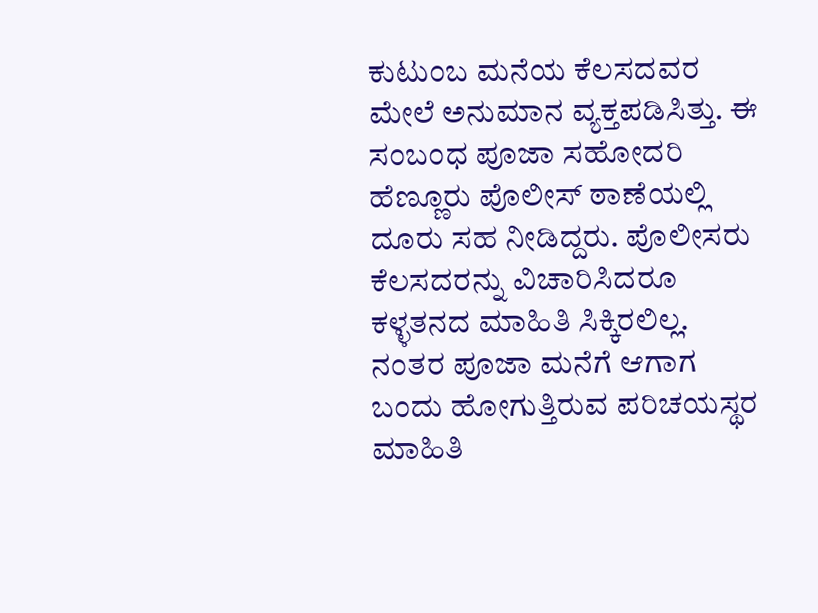ಕುಟುಂಬ ಮನೆಯ ಕೆಲಸದವರ ಮೇಲೆ ಅನುಮಾನ ವ್ಯಕ್ತಪಡಿಸಿತ್ತು. ಈ ಸಂಬಂಧ ಪೂಜಾ ಸಹೋದರಿ ಹೆಣ್ಣೂರು ಪೊಲೀಸ್ ಠಾಣೆಯಲ್ಲಿ ದೂರು ಸಹ ನೀಡಿದ್ದರು. ಪೊಲೀಸರು ಕೆಲಸದರನ್ನು ವಿಚಾರಿಸಿದರೂ ಕಳ್ಳತನದ ಮಾಹಿತಿ ಸಿಕ್ಕಿರಲಿಲ್ಲ. ನಂತರ ಪೂಜಾ ಮನೆಗೆ ಆಗಾಗ ಬಂದು ಹೋಗುತ್ತಿರುವ ಪರಿಚಯಸ್ಥರ ಮಾಹಿತಿ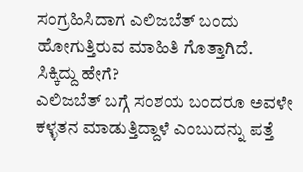ಸಂಗ್ರಹಿಸಿದಾಗ ಎಲಿಜಬೆತ್ ಬಂದು ಹೋಗುತ್ತಿರುವ ಮಾಹಿತಿ ಗೊತ್ತಾಗಿದೆ.
ಸಿಕ್ಕಿದ್ದು ಹೇಗೆ?
ಎಲಿಜಬೆತ್ ಬಗ್ಗೆ ಸಂಶಯ ಬಂದರೂ ಅವಳೇ ಕಳ್ಳತನ ಮಾಡುತ್ತಿದ್ದಾಳೆ ಎಂಬುದನ್ನು ಪತ್ತೆ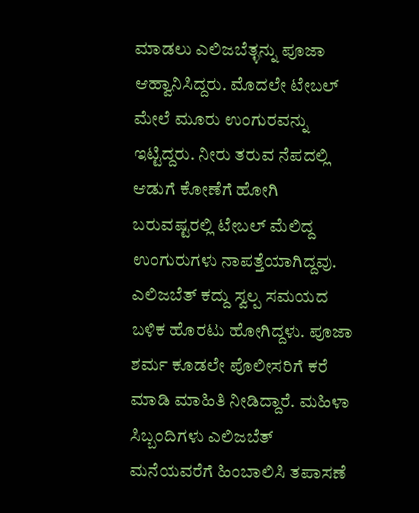ಮಾಡಲು ಎಲಿಜಬೆತ್ಳನ್ನು ಪೂಜಾ ಆಹ್ವಾನಿಸಿದ್ದರು. ಮೊದಲೇ ಟೇಬಲ್ ಮೇಲೆ ಮೂರು ಉಂಗುರವನ್ನು ಇಟ್ಟಿದ್ದರು. ನೀರು ತರುವ ನೆಪದಲ್ಲಿ ಆಡುಗೆ ಕೋಣೆಗೆ ಹೋಗಿ ಬರುವಷ್ಟರಲ್ಲಿ ಟೇಬಲ್ ಮೆಲಿದ್ದ ಉಂಗುರುಗಳು ನಾಪತ್ತೆಯಾಗಿದ್ದವು. ಎಲಿಜಬೆತ್ ಕದ್ದು ಸ್ವಲ್ಪ ಸಮಯದ ಬಳಿಕ ಹೊರಟು ಹೋಗಿದ್ದಳು. ಪೂಜಾ ಶರ್ಮ ಕೂಡಲೇ ಪೊಲೀಸರಿಗೆ ಕರೆ ಮಾಡಿ ಮಾಹಿತಿ ನೀಡಿದ್ದಾರೆ. ಮಹಿಳಾ ಸಿಬ್ಬಂದಿಗಳು ಎಲಿಜಬೆತ್ ಮನೆಯವರೆಗೆ ಹಿಂಬಾಲಿಸಿ ತಪಾಸಣೆ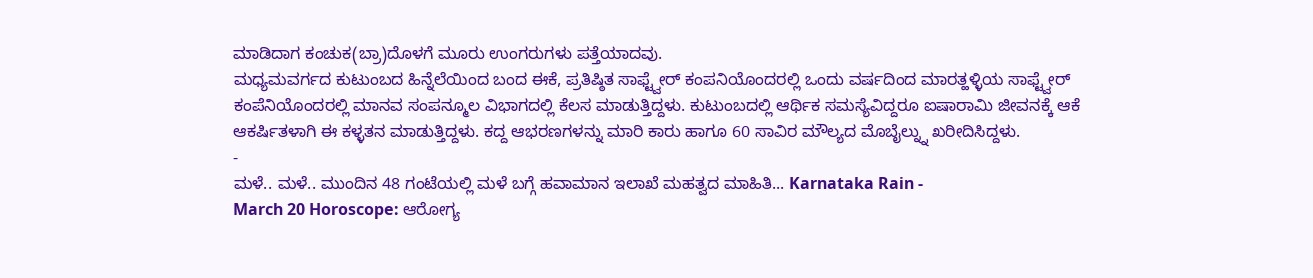ಮಾಡಿದಾಗ ಕಂಚುಕ(ಬ್ರಾ)ದೊಳಗೆ ಮೂರು ಉಂಗರುಗಳು ಪತ್ತೆಯಾದವು.
ಮಧ್ಯಮವರ್ಗದ ಕುಟುಂಬದ ಹಿನ್ನೆಲೆಯಿಂದ ಬಂದ ಈಕೆ, ಪ್ರತಿಷ್ಠಿತ ಸಾಫ್ಟ್ವೇರ್ ಕಂಪನಿಯೊಂದರಲ್ಲಿ ಒಂದು ವರ್ಷದಿಂದ ಮಾರತ್ಹಳ್ಳಿಯ ಸಾಫ್ಟ್ವೇರ್ ಕಂಪೆನಿಯೊಂದರಲ್ಲಿ ಮಾನವ ಸಂಪನ್ಮೂಲ ವಿಭಾಗದಲ್ಲಿ ಕೆಲಸ ಮಾಡುತ್ತಿದ್ದಳು. ಕುಟುಂಬದಲ್ಲಿ ಆರ್ಥಿಕ ಸಮಸ್ಯೆವಿದ್ದರೂ ಐಷಾರಾಮಿ ಜೀವನಕ್ಕೆ ಆಕೆ ಆಕರ್ಷಿತಳಾಗಿ ಈ ಕಳ್ಳತನ ಮಾಡುತ್ತಿದ್ದಳು. ಕದ್ದ ಆಭರಣಗಳನ್ನು ಮಾರಿ ಕಾರು ಹಾಗೂ 60 ಸಾವಿರ ಮೌಲ್ಯದ ಮೊಬೈಲ್ನ್ನು ಖರೀದಿಸಿದ್ದಳು.
-
ಮಳೆ.. ಮಳೆ.. ಮುಂದಿನ 48 ಗಂಟೆಯಲ್ಲಿ ಮಳೆ ಬಗ್ಗೆ ಹವಾಮಾನ ಇಲಾಖೆ ಮಹತ್ವದ ಮಾಹಿತಿ... Karnataka Rain -
March 20 Horoscope: ಆರೋಗ್ಯ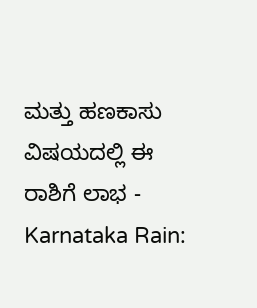ಮತ್ತು ಹಣಕಾಸು ವಿಷಯದಲ್ಲಿ ಈ ರಾಶಿಗೆ ಲಾಭ -
Karnataka Rain: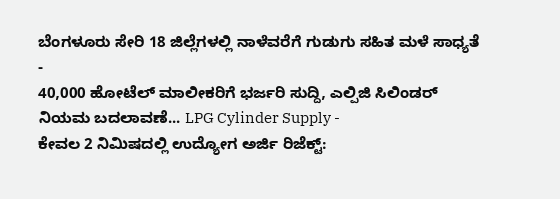ಬೆಂಗಳೂರು ಸೇರಿ 18 ಜಿಲ್ಲೆಗಳಲ್ಲಿ ನಾಳೆವರೆಗೆ ಗುಡುಗು ಸಹಿತ ಮಳೆ ಸಾಧ್ಯತೆ -
40,000 ಹೋಟೆಲ್ ಮಾಲೀಕರಿಗೆ ಭರ್ಜರಿ ಸುದ್ದಿ, ಎಲ್ಪಿಜಿ ಸಿಲಿಂಡರ್ ನಿಯಮ ಬದಲಾವಣೆ... LPG Cylinder Supply -
ಕೇವಲ 2 ನಿಮಿಷದಲ್ಲಿ ಉದ್ಯೋಗ ಅರ್ಜಿ ರಿಜೆಕ್ಟ್: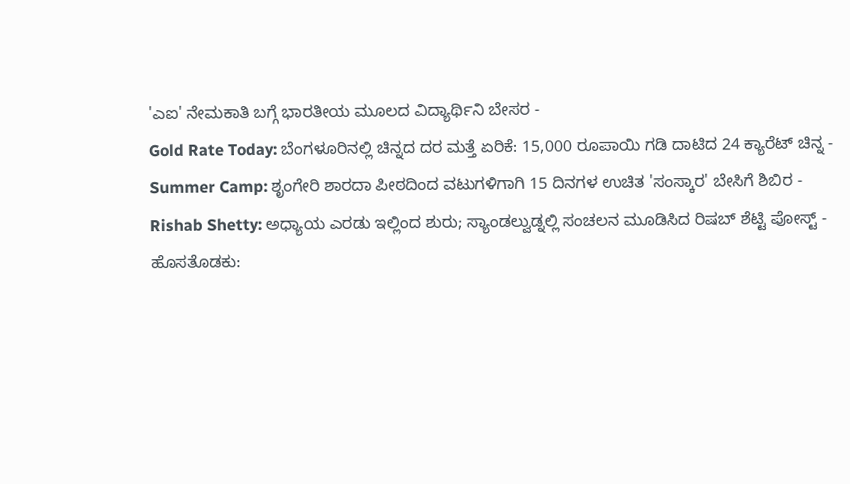'ಎಐ' ನೇಮಕಾತಿ ಬಗ್ಗೆ ಭಾರತೀಯ ಮೂಲದ ವಿದ್ಯಾರ್ಥಿನಿ ಬೇಸರ -
Gold Rate Today: ಬೆಂಗಳೂರಿನಲ್ಲಿ ಚಿನ್ನದ ದರ ಮತ್ತೆ ಏರಿಕೆ: 15,000 ರೂಪಾಯಿ ಗಡಿ ದಾಟಿದ 24 ಕ್ಯಾರೆಟ್ ಚಿನ್ನ -
Summer Camp: ಶೃಂಗೇರಿ ಶಾರದಾ ಪೀಠದಿಂದ ವಟುಗಳಿಗಾಗಿ 15 ದಿನಗಳ ಉಚಿತ 'ಸಂಸ್ಕಾರ' ಬೇಸಿಗೆ ಶಿಬಿರ -
Rishab Shetty: ಅಧ್ಯಾಯ ಎರಡು ಇಲ್ಲಿಂದ ಶುರು; ಸ್ಯಾಂಡಲ್ವುಡ್ನಲ್ಲಿ ಸಂಚಲನ ಮೂಡಿಸಿದ ರಿಷಬ್ ಶೆಟ್ಟಿ ಪೋಸ್ಟ್ -
ಹೊಸತೊಡಕು: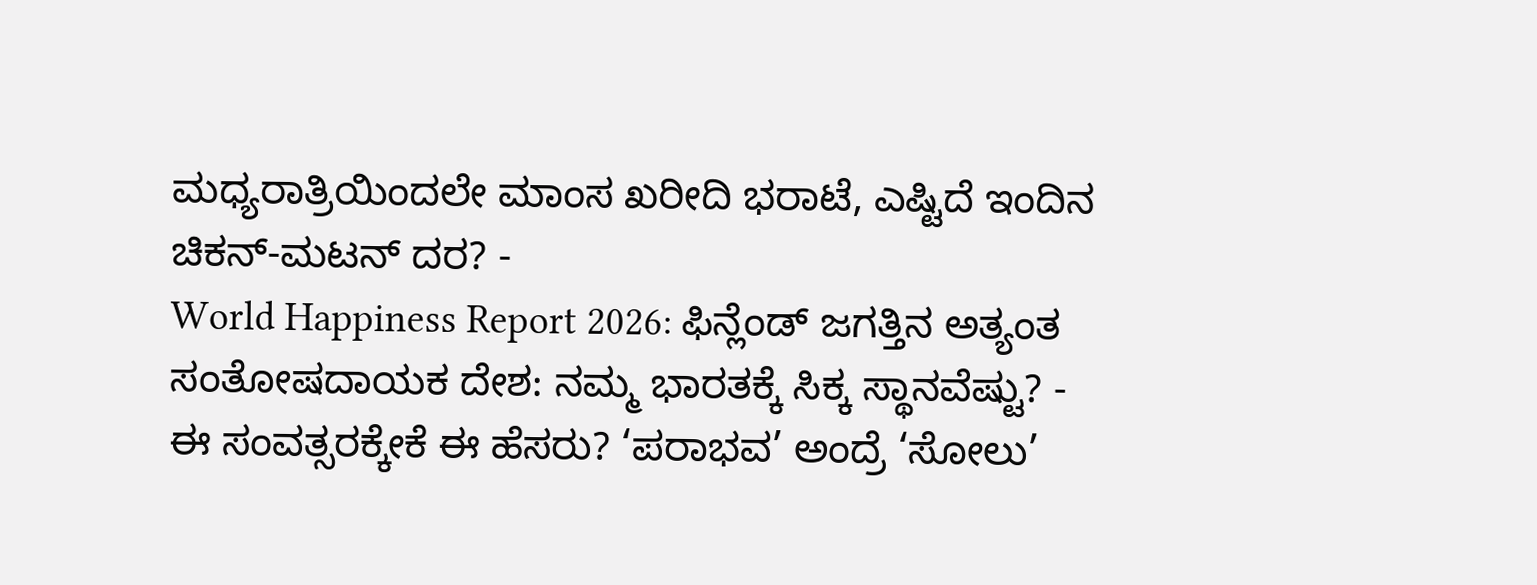ಮಧ್ಯರಾತ್ರಿಯಿಂದಲೇ ಮಾಂಸ ಖರೀದಿ ಭರಾಟೆ, ಎಷ್ಟಿದೆ ಇಂದಿನ ಚಿಕನ್-ಮಟನ್ ದರ? -
World Happiness Report 2026: ಫಿನ್ಲೆಂಡ್ ಜಗತ್ತಿನ ಅತ್ಯಂತ ಸಂತೋಷದಾಯಕ ದೇಶ: ನಮ್ಮ ಭಾರತಕ್ಕೆ ಸಿಕ್ಕ ಸ್ಥಾನವೆಷ್ಟು? -
ಈ ಸಂವತ್ಸರಕ್ಕೇಕೆ ಈ ಹೆಸರು? ‘ಪರಾಭವ’ ಅಂದ್ರೆ ‘ಸೋಲು’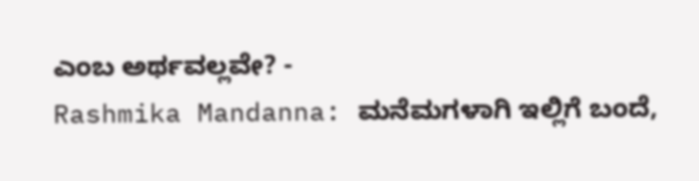ಎಂಬ ಅರ್ಥವಲ್ಲವೇ? -
Rashmika Mandanna: ಮನೆಮಗಳಾಗಿ ಇಲ್ಲಿಗೆ ಬಂದೆ,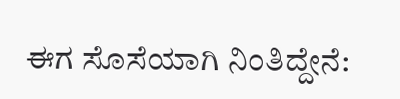ಈಗ ಸೊಸೆಯಾಗಿ ನಿಂತಿದ್ದೇನೆ: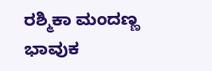ರಶ್ಮಿಕಾ ಮಂದಣ್ಣ ಭಾವುಕ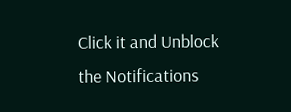Click it and Unblock the Notifications